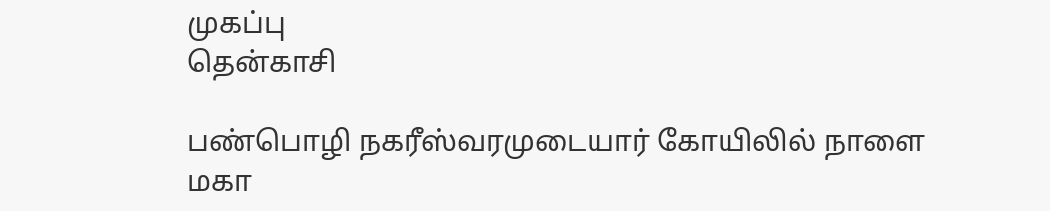முகப்பு
தென்காசி

பண்பொழி நகரீஸ்வரமுடையார் கோயிலில் நாளை மகா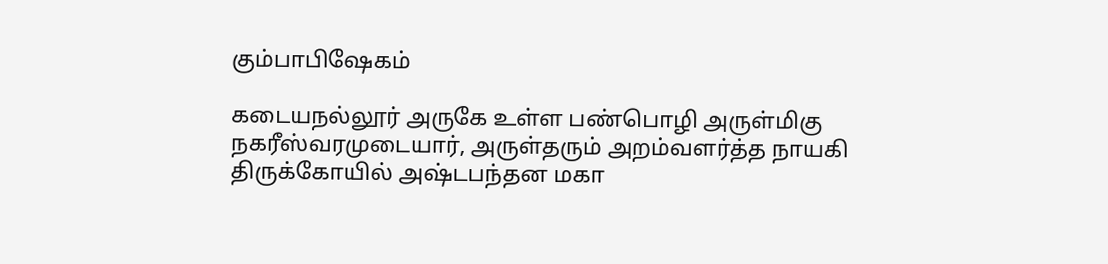கும்பாபிஷேகம்

கடையநல்லூர் அருகே உள்ள பண்பொழி அருள்மிகு நகரீஸ்வரமுடையார், அருள்தரும் அறம்வளர்த்த நாயகி திருக்கோயில் அஷ்டபந்தன மகா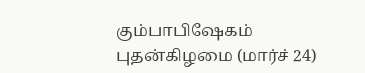கும்பாபிஷேகம் புதன்கிழமை (மார்ச் 24)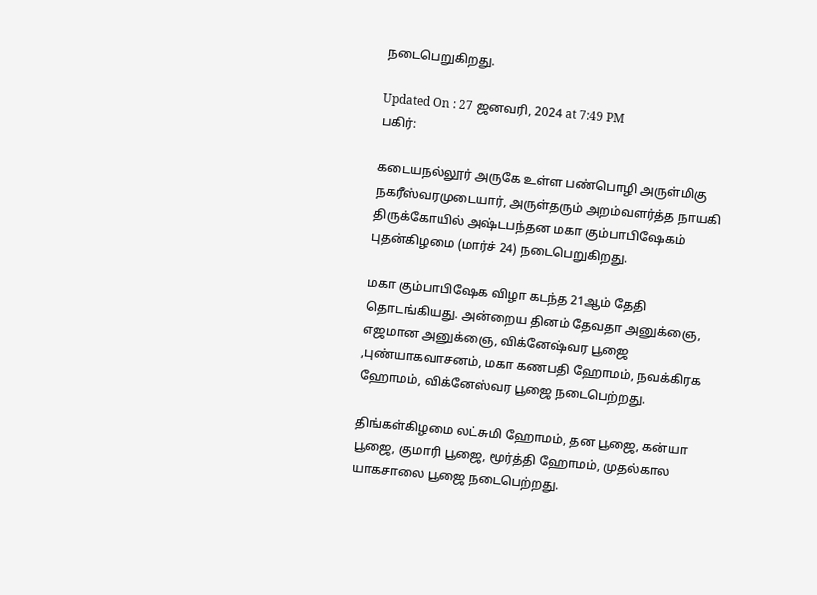நடைபெறுகிறது.

Updated On : 27 ஜனவரி, 2024 at 7:49 PM
பகிர்:

கடையநல்லூர் அருகே உள்ள பண்பொழி அருள்மிகு நகரீஸ்வரமுடையார், அருள்தரும் அறம்வளர்த்த நாயகி திருக்கோயில் அஷ்டபந்தன மகா கும்பாபிஷேகம் புதன்கிழமை (மார்ச் 24) நடைபெறுகிறது.

மகா கும்பாபிஷேக விழா கடந்த 21ஆம் தேதி தொடங்கியது. அன்றைய தினம் தேவதா அனுக்ஞை, எஜமான அனுக்ஞை, விக்னேஷ்வர பூஜை ,புண்யாகவாசனம், மகா கணபதி ஹோமம், நவக்கிரக ஹோமம், விக்னேஸ்வர பூஜை நடைபெற்றது.

திங்கள்கிழமை லட்சுமி ஹோமம், தன பூஜை, கன்யா பூஜை, குமாரி பூஜை, மூர்த்தி ஹோமம், முதல்கால யாகசாலை பூஜை நடைபெற்றது.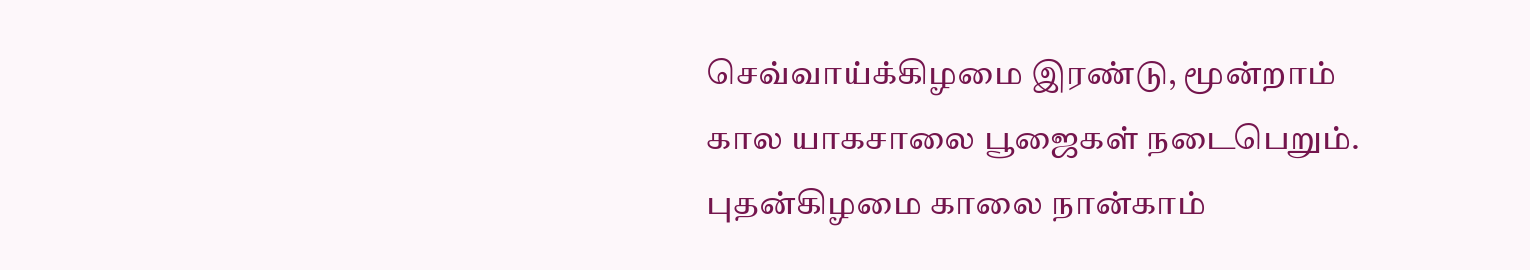செவ்வாய்க்கிழமை இரண்டு, மூன்றாம் கால யாகசாலை பூஜைகள் நடைபெறும். புதன்கிழமை காலை நான்காம்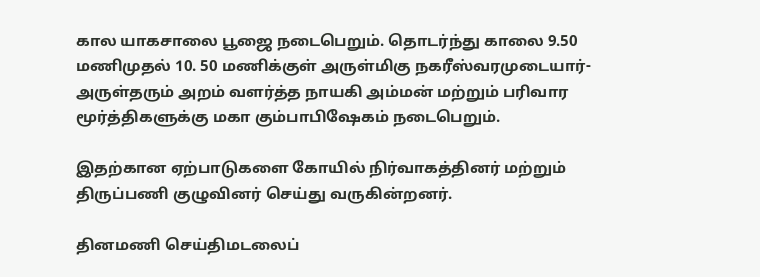கால யாகசாலை பூஜை நடைபெறும். தொடர்ந்து காலை 9.50 மணிமுதல் 10. 50 மணிக்குள் அருள்மிகு நகரீஸ்வரமுடையார்- அருள்தரும் அறம் வளர்த்த நாயகி அம்மன் மற்றும் பரிவார மூர்த்திகளுக்கு மகா கும்பாபிஷேகம் நடைபெறும்.

இதற்கான ஏற்பாடுகளை கோயில் நிர்வாகத்தினர் மற்றும் திருப்பணி குழுவினர் செய்து வருகின்றனர்.

தினமணி செய்திமடலைப்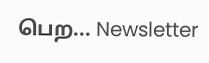பெற... Newsletter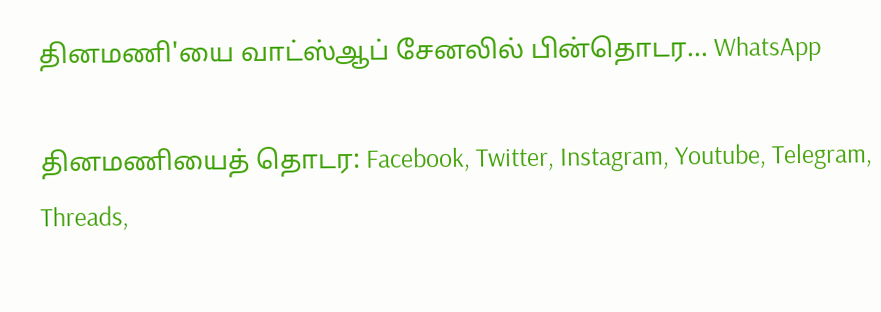தினமணி'யை வாட்ஸ்ஆப் சேனலில் பின்தொடர... WhatsApp

தினமணியைத் தொடர: Facebook, Twitter, Instagram, Youtube, Telegram, Threads,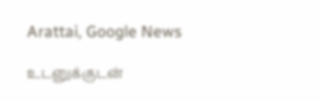Arattai, Google News

உடனுக்குடன்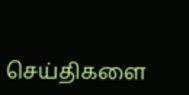செய்திகளை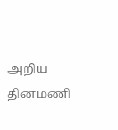அறிய தினமணி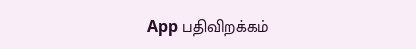App பதிவிறக்கம்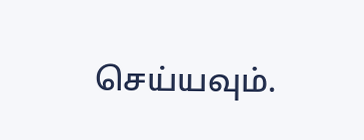செய்யவும்.